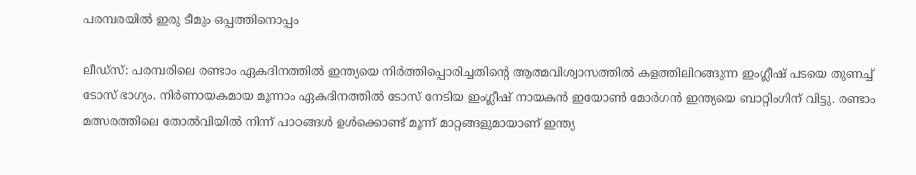പരമ്പരയില്‍ ഇരു ടീമും ഒപ്പത്തിനൊപ്പം

ലീഡ്സ്: പരമ്പരിലെ രണ്ടാം ഏകദിനത്തില്‍ ഇന്ത്യയെ നിര്‍ത്തിപ്പൊരിച്ചതിന്‍റെ ആത്മവിശ്വാസത്തില്‍ കളത്തിലിറങ്ങുന്ന ഇംഗ്ലീഷ് പടയെ തുണച്ച് ടോസ് ഭാഗ്യം. നിര്‍ണായകമായ മൂന്നാം ഏകദിനത്തില്‍ ടോസ് നേടിയ ഇംഗ്ലീഷ് നായകന്‍ ഇയോണ്‍ മോര്‍ഗന്‍ ഇന്ത്യയെ ബാറ്റിംഗിന് വിട്ടു. രണ്ടാം മത്സരത്തിലെ തോല്‍വിയില്‍ നിന്ന് പാഠങ്ങള്‍ ഉള്‍ക്കൊണ്ട് മൂന്ന് മാറ്റങ്ങളുമായാണ് ഇന്ത്യ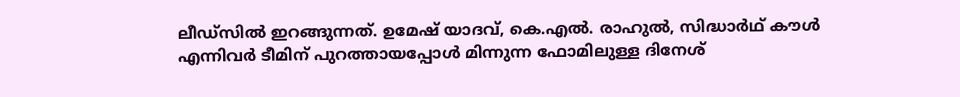ലീഡ്സില്‍ ഇറങ്ങുന്നത്. ഉമേഷ് യാദവ്, കെ.എല്‍. രാഹുല്‍, സിദ്ധാര്‍ഥ് കൗള്‍ എന്നിവര്‍ ടീമിന് പുറത്തായപ്പോള്‍ മിന്നുന്ന ഫോമിലുള്ള ദിനേശ്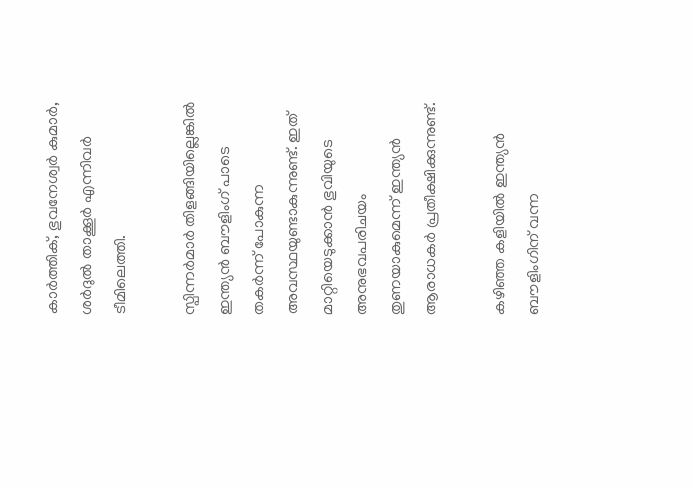കാര്‍ത്തിക്, ഭുവനേശ്വര്‍ കുമാര്‍, ശര്‍ദുല്‍ താക്കൂര്‍ എന്നിവര്‍ ടീമിലെത്തി.

സ്പിന്നര്‍മാര്‍ തിളങ്ങിയില്ലെങ്കില്‍ ഇന്ത്യന്‍ ബൗളിംഗ് പാടെ തകര്‍ന്ന് പോകുന്ന അവസ്ഥയുണ്ടാകുന്നുണ്ട്. ഇത് മാറ്റിയെടുക്കാന്‍ ഭുവിയുടെ അനുഭവപരിചയം തുണയാകുമെന്ന് ഇന്ത്യന്‍ ആരാധകര്‍ പ്രതീക്ഷിക്കുന്നുണ്ട്.

കഴിഞ്ഞ കളിയില്‍ ഇന്ത്യന്‍ ബൗളിംഗിന് വന്ന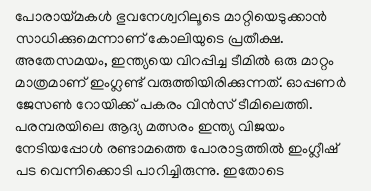പോരായ്മകള്‍ ഭുവനേശ്വറിലൂടെ മാറ്റിയെടുക്കാന്‍ സാധിക്കുമെന്നാണ് കോലിയുടെ പ്രതീക്ഷ. അതേസമയം, ഇന്ത്യയെ വിറപ്പിച്ച ടീമില്‍ ഒരു മാറ്റം മാത്രമാണ് ഇംഗ്ലണ്ട് വരുത്തിയിരിക്കുന്നത്. ഓപ്പണര്‍ ജേസണ്‍ റോയിക്ക് പകരം വിന്‍സ് ടീമിലെത്തി. പരമ്പരയിലെ ആദ്യ മത്സരം ഇന്ത്യ വിജയം നേടിയപ്പോള്‍ രണ്ടാമത്തെ പോരാട്ടത്തില്‍ ഇംഗ്ലീഷ് പട വെന്നിക്കൊടി പാറിച്ചിരുന്നു. ഇതോടെ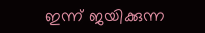ഇന്ന് ജയിക്കുന്ന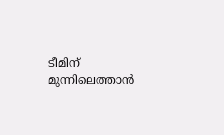ടീമിന് മുന്നിലെത്താന്‍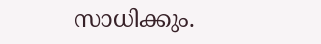സാധിക്കും.